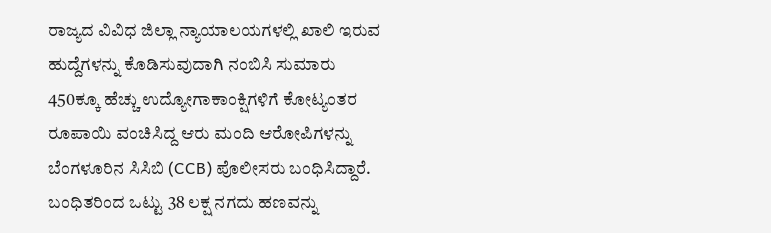ರಾಜ್ಯದ ವಿವಿಧ ಜಿಲ್ಲಾ ನ್ಯಾಯಾಲಯಗಳಲ್ಲಿ ಖಾಲಿ ಇರುವ ಹುದ್ದೆಗಳನ್ನು ಕೊಡಿಸುವುದಾಗಿ ನಂಬಿಸಿ ಸುಮಾರು 450ಕ್ಕೂ ಹೆಚ್ಚು ಉದ್ಯೋಗಾಕಾಂಕ್ಷಿಗಳಿಗೆ ಕೋಟ್ಯಂತರ ರೂಪಾಯಿ ವಂಚಿಸಿದ್ದ ಆರು ಮಂದಿ ಆರೋಪಿಗಳನ್ನು ಬೆಂಗಳೂರಿನ ಸಿಸಿಬಿ (CCB) ಪೊಲೀಸರು ಬಂಧಿಸಿದ್ದಾರೆ. ಬಂಧಿತರಿಂದ ಒಟ್ಟು 38 ಲಕ್ಷ ನಗದು ಹಣವನ್ನು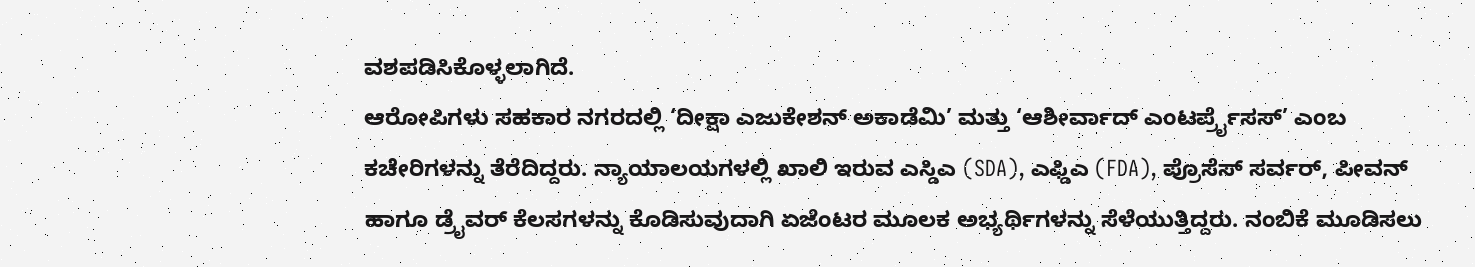ವಶಪಡಿಸಿಕೊಳ್ಳಲಾಗಿದೆ.
ಆರೋಪಿಗಳು ಸಹಕಾರ ನಗರದಲ್ಲಿ ‘ದೀಕ್ಷಾ ಎಜುಕೇಶನ್ ಅಕಾಡೆಮಿ’ ಮತ್ತು ‘ಆಶೀರ್ವಾದ್ ಎಂಟರ್ಪ್ರೈಸಸ್’ ಎಂಬ ಕಚೇರಿಗಳನ್ನು ತೆರೆದಿದ್ದರು. ನ್ಯಾಯಾಲಯಗಳಲ್ಲಿ ಖಾಲಿ ಇರುವ ಎಸ್ಡಿಎ (SDA), ಎಫ್ಡಿಎ (FDA), ಪ್ರೊಸೆಸ್ ಸರ್ವರ್, ಪೀವನ್ ಹಾಗೂ ಡ್ರೈವರ್ ಕೆಲಸಗಳನ್ನು ಕೊಡಿಸುವುದಾಗಿ ಏಜೆಂಟರ ಮೂಲಕ ಅಭ್ಯರ್ಥಿಗಳನ್ನು ಸೆಳೆಯುತ್ತಿದ್ದರು. ನಂಬಿಕೆ ಮೂಡಿಸಲು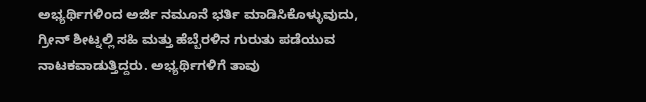ಅಭ್ಯರ್ಥಿಗಳಿಂದ ಅರ್ಜಿ ನಮೂನೆ ಭರ್ತಿ ಮಾಡಿಸಿಕೊಳ್ಳುವುದು, ಗ್ರೀನ್ ಶೀಟ್ನಲ್ಲಿ ಸಹಿ ಮತ್ತು ಹೆಬ್ಬೆರಳಿನ ಗುರುತು ಪಡೆಯುವ ನಾಟಕವಾಡುತ್ತಿದ್ದರು. ಅಭ್ಯರ್ಥಿಗಳಿಗೆ ತಾವು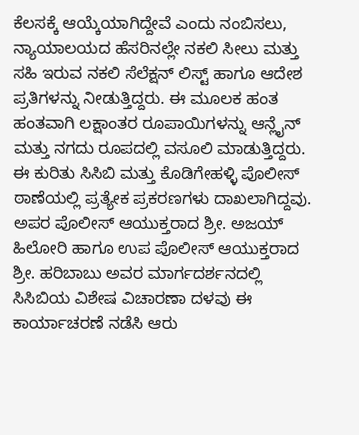ಕೆಲಸಕ್ಕೆ ಆಯ್ಕೆಯಾಗಿದ್ದೇವೆ ಎಂದು ನಂಬಿಸಲು, ನ್ಯಾಯಾಲಯದ ಹೆಸರಿನಲ್ಲೇ ನಕಲಿ ಸೀಲು ಮತ್ತು ಸಹಿ ಇರುವ ನಕಲಿ ಸೆಲೆಕ್ಷನ್ ಲಿಸ್ಟ್ ಹಾಗೂ ಆದೇಶ ಪ್ರತಿಗಳನ್ನು ನೀಡುತ್ತಿದ್ದರು. ಈ ಮೂಲಕ ಹಂತ ಹಂತವಾಗಿ ಲಕ್ಷಾಂತರ ರೂಪಾಯಿಗಳನ್ನು ಆನ್ಲೈನ್ ಮತ್ತು ನಗದು ರೂಪದಲ್ಲಿ ವಸೂಲಿ ಮಾಡುತ್ತಿದ್ದರು.
ಈ ಕುರಿತು ಸಿಸಿಬಿ ಮತ್ತು ಕೊಡಿಗೇಹಳ್ಳಿ ಪೊಲೀಸ್ ಠಾಣೆಯಲ್ಲಿ ಪ್ರತ್ಯೇಕ ಪ್ರಕರಣಗಳು ದಾಖಲಾಗಿದ್ದವು. ಅಪರ ಪೊಲೀಸ್ ಆಯುಕ್ತರಾದ ಶ್ರೀ. ಅಜಯ್ ಹಿಲೋರಿ ಹಾಗೂ ಉಪ ಪೊಲೀಸ್ ಆಯುಕ್ತರಾದ ಶ್ರೀ. ಹರಿಬಾಬು ಅವರ ಮಾರ್ಗದರ್ಶನದಲ್ಲಿ ಸಿಸಿಬಿಯ ವಿಶೇಷ ವಿಚಾರಣಾ ದಳವು ಈ ಕಾರ್ಯಾಚರಣೆ ನಡೆಸಿ ಆರು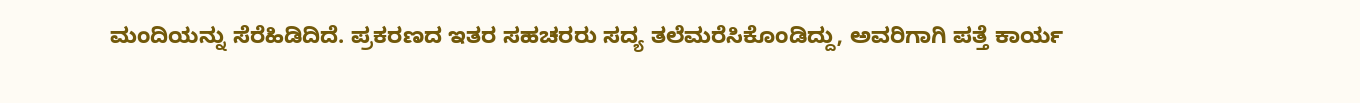ಮಂದಿಯನ್ನು ಸೆರೆಹಿಡಿದಿದೆ. ಪ್ರಕರಣದ ಇತರ ಸಹಚರರು ಸದ್ಯ ತಲೆಮರೆಸಿಕೊಂಡಿದ್ದು, ಅವರಿಗಾಗಿ ಪತ್ತೆ ಕಾರ್ಯ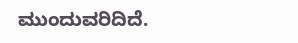ಮುಂದುವರಿದಿದೆ.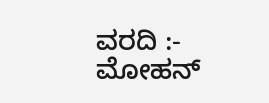ವರದಿ :- ಮೋಹನ್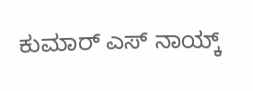ಕುಮಾರ್ ಎಸ್ ನಾಯ್ಕ್